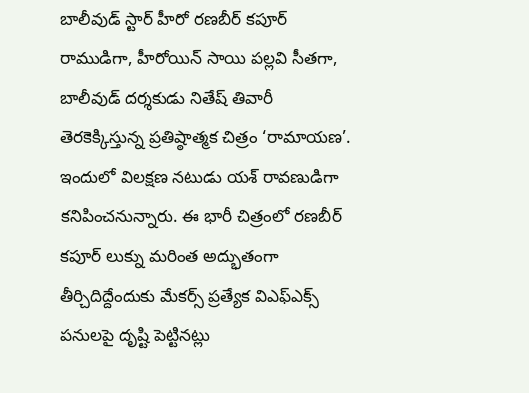బాలీవుడ్ స్టార్ హీరో రణబీర్ కపూర్ రాముడిగా, హీరోయిన్ సాయి పల్లవి సీతగా, బాలీవుడ్ దర్శకుడు నితేష్ తివారీ తెరకెక్కిస్తున్న ప్రతిష్ఠాత్మక చిత్రం ‘రామాయణ’. ఇందులో విలక్షణ నటుడు యశ్ రావణుడిగా కనిపించనున్నారు. ఈ భారీ చిత్రంలో రణబీర్ కపూర్ లుక్ను మరింత అద్భుతంగా తీర్చిదిద్దేందుకు మేకర్స్ ప్రత్యేక విఎఫ్ఎక్స్ పనులపై దృష్టి పెట్టినట్లు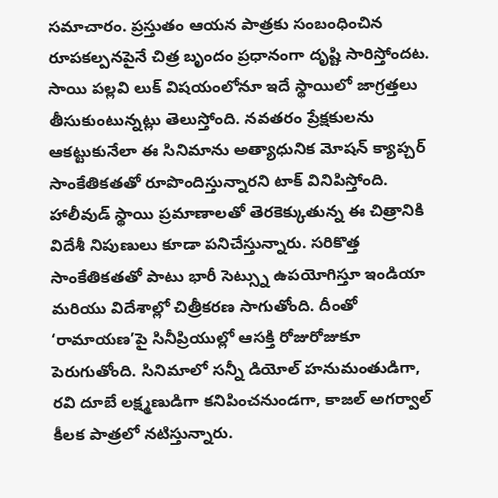సమాచారం. ప్రస్తుతం ఆయన పాత్రకు సంబంధించిన రూపకల్పనపైనే చిత్ర బృందం ప్రధానంగా దృష్టి సారిస్తోందట. సాయి పల్లవి లుక్ విషయంలోనూ ఇదే స్థాయిలో జాగ్రత్తలు తీసుకుంటున్నట్లు తెలుస్తోంది. నవతరం ప్రేక్షకులను ఆకట్టుకునేలా ఈ సినిమాను అత్యాధునిక మోషన్ క్యాప్చర్ సాంకేతికతతో రూపొందిస్తున్నారని టాక్ వినిపిస్తోంది.
హాలీవుడ్ స్థాయి ప్రమాణాలతో తెరకెక్కుతున్న ఈ చిత్రానికి విదేశీ నిపుణులు కూడా పనిచేస్తున్నారు. సరికొత్త సాంకేతికతతో పాటు భారీ సెట్స్ను ఉపయోగిస్తూ ఇండియా మరియు విదేశాల్లో చిత్రీకరణ సాగుతోంది. దీంతో ‘రామాయణ’పై సినీప్రియుల్లో ఆసక్తి రోజురోజుకూ పెరుగుతోంది. సినిమాలో సన్నీ డియోల్ హనుమంతుడిగా, రవి దూబే లక్ష్మణుడిగా కనిపించనుండగా, కాజల్ అగర్వాల్ కీలక పాత్రలో నటిస్తున్నారు.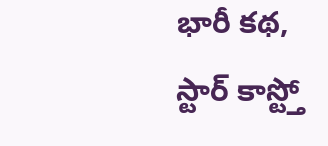భారీ కథ, స్టార్ కాస్ట్తో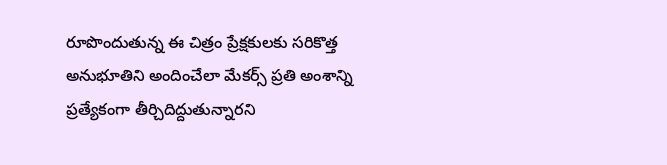రూపొందుతున్న ఈ చిత్రం ప్రేక్షకులకు సరికొత్త అనుభూతిని అందించేలా మేకర్స్ ప్రతి అంశాన్ని ప్రత్యేకంగా తీర్చిదిద్దుతున్నారని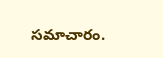సమాచారం.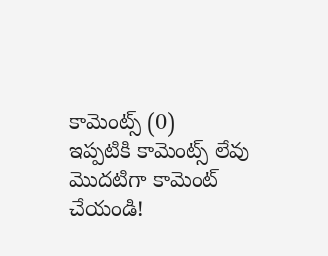కామెంట్స్ (0)
ఇప్పటికి కామెంట్స్ లేవు
మొదటిగా కామెంట్ చేయండి!